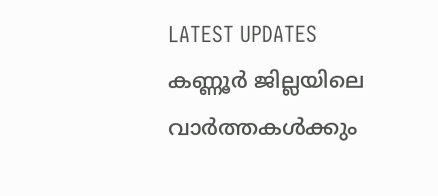LATEST UPDATES
കണ്ണൂർ ജില്ലയിലെ വാർത്തകൾക്കും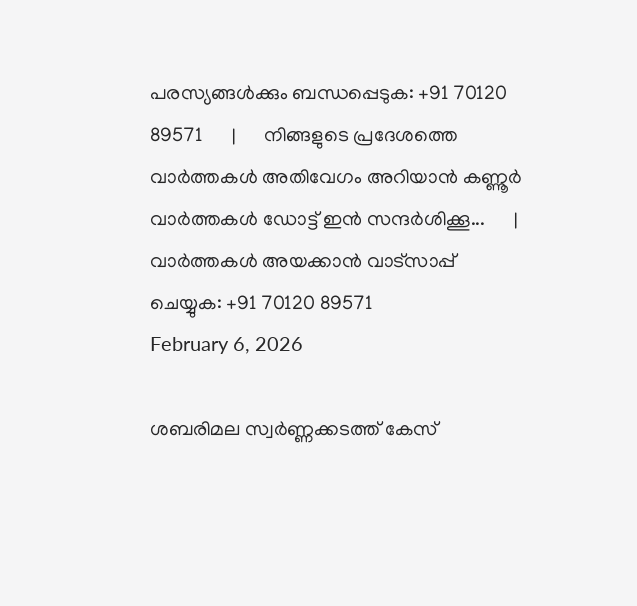പരസ്യങ്ങൾക്കും ബന്ധപ്പെടുക: +91 70120 89571      |      നിങ്ങളുടെ പ്രദേശത്തെ വാർത്തകൾ അതിവേഗം അറിയാൻ കണ്ണൂർ വാർത്തകൾ ഡോട്ട് ഇൻ സന്ദർശിക്കൂ...      |      വാർത്തകൾ അയക്കാൻ വാട്സാപ്പ് ചെയ്യുക: +91 70120 89571
February 6, 2026

ശബരിമല സ്വര്‍ണ്ണക്കടത്ത് കേസ്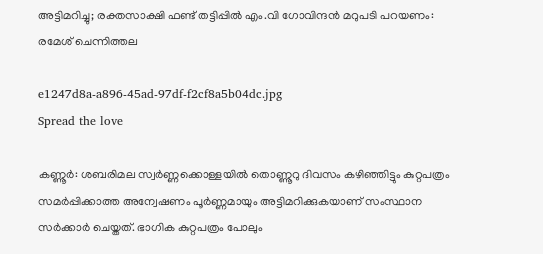അട്ടിമറിച്ചു; രക്തസാക്ഷി ഫണ്ട് തട്ടിപ്പില്‍ എം.വി ഗോവിന്ദന്‍ മറുപടി പറയണം: രമേശ് ചെന്നിത്തല

e1247d8a-a896-45ad-97df-f2cf8a5b04dc.jpg
Spread the love

കണ്ണൂര്‍: ശബരിമല സ്വര്‍ണ്ണക്കൊള്ളയില്‍ തൊണ്ണൂറു ദിവസം കഴിഞ്ഞിട്ടും കുറ്റപത്രം സമര്‍പ്പിക്കാത്ത അന്വേഷണം പൂര്‍ണ്ണമായും അട്ടിമറിക്കുകയാണ് സംസ്ഥാന സര്‍ക്കാര്‍ ചെയ്തത്. ഭാഗിക കുറ്റപത്രം പോലും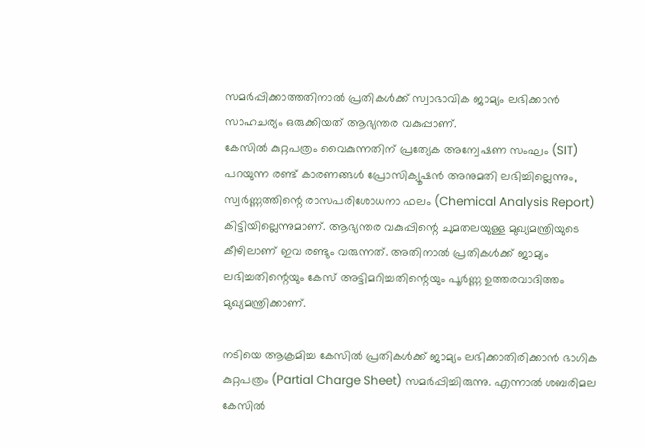സമര്‍പ്പിക്കാത്തതിനാല്‍ പ്രതികള്‍ക്ക് സ്വാഭാവിക ജാമ്യം ലഭിക്കാന്‍ സാഹചര്യം ഒരുക്കിയത് ആഭ്യന്തര വകുപ്പാണ്.
കേസില്‍ കുറ്റപത്രം വൈകുന്നതിന് പ്രത്യേക അന്വേഷണ സംഘം (SIT) പറയുന്ന രണ്ട് കാരണങ്ങള്‍ പ്രോസിക്യൂഷന്‍ അനുമതി ലഭിച്ചില്ലെന്നും, സ്വര്‍ണ്ണത്തിന്റെ രാസപരിശോധനാ ഫലം (Chemical Analysis Report) കിട്ടിയില്ലെന്നുമാണ്. ആഭ്യന്തര വകുപ്പിന്റെ ചുമതലയുള്ള മുഖ്യമന്ത്രിയുടെ കീഴിലാണ് ഇവ രണ്ടും വരുന്നത്. അതിനാല്‍ പ്രതികള്‍ക്ക് ജാമ്യം ലഭിച്ചതിന്റെയും കേസ് അട്ടിമറിച്ചതിന്റെയും പൂര്‍ണ്ണ ഉത്തരവാദിത്തം മുഖ്യമന്ത്രിക്കാണ്.

നടിയെ ആക്രമിച്ച കേസില്‍ പ്രതികള്‍ക്ക് ജാമ്യം ലഭിക്കാതിരിക്കാന്‍ ഭാഗിക കുറ്റപത്രം (Partial Charge Sheet) സമര്‍പ്പിച്ചിരുന്നു. എന്നാല്‍ ശബരിമല കേസില്‍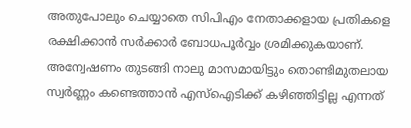അതുപോലും ചെയ്യാതെ സിപിഎം നേതാക്കളായ പ്രതികളെ രക്ഷിക്കാന്‍ സര്‍ക്കാര്‍ ബോധപൂര്‍വ്വം ശ്രമിക്കുകയാണ്. അന്വേഷണം തുടങ്ങി നാലു മാസമായിട്ടും തൊണ്ടിമുതലായ സ്വര്‍ണ്ണം കണ്ടെത്താന്‍ എസ്ഐടിക്ക് കഴിഞ്ഞിട്ടില്ല എന്നത്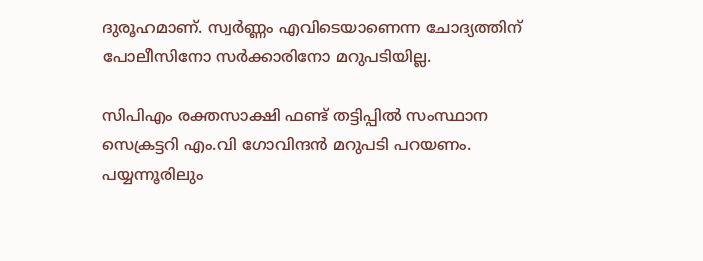ദുരൂഹമാണ്. സ്വര്‍ണ്ണം എവിടെയാണെന്ന ചോദ്യത്തിന് പോലീസിനോ സര്‍ക്കാരിനോ മറുപടിയില്ല.

സിപിഎം രക്തസാക്ഷി ഫണ്ട് തട്ടിപ്പില്‍ സംസ്ഥാന സെക്രട്ടറി എം.വി ഗോവിന്ദന്‍ മറുപടി പറയണം. പയ്യന്നൂരിലും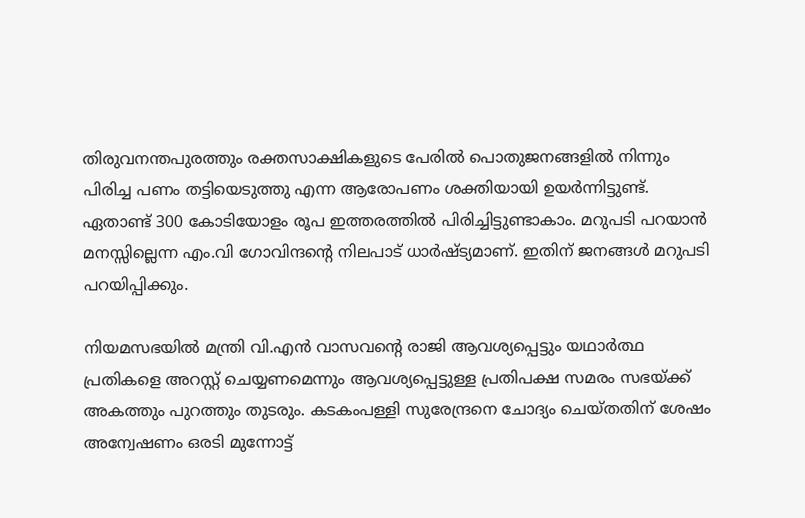തിരുവനന്തപുരത്തും രക്തസാക്ഷികളുടെ പേരില്‍ പൊതുജനങ്ങളില്‍ നിന്നും പിരിച്ച പണം തട്ടിയെടുത്തു എന്ന ആരോപണം ശക്തിയായി ഉയര്‍ന്നിട്ടുണ്ട്. ഏതാണ്ട് 300 കോടിയോളം രൂപ ഇത്തരത്തില്‍ പിരിച്ചിട്ടുണ്ടാകാം. മറുപടി പറയാന്‍ മനസ്സില്ലെന്ന എം.വി ഗോവിന്ദന്റെ നിലപാട് ധാര്‍ഷ്ട്യമാണ്. ഇതിന് ജനങ്ങള്‍ മറുപടി പറയിപ്പിക്കും.

നിയമസഭയില്‍ മന്ത്രി വി.എന്‍ വാസവന്റെ രാജി ആവശ്യപ്പെട്ടും യഥാര്‍ത്ഥ പ്രതികളെ അറസ്റ്റ് ചെയ്യണമെന്നും ആവശ്യപ്പെട്ടുള്ള പ്രതിപക്ഷ സമരം സഭയ്ക്ക് അകത്തും പുറത്തും തുടരും. കടകംപള്ളി സുരേന്ദ്രനെ ചോദ്യം ചെയ്തതിന് ശേഷം അന്വേഷണം ഒരടി മുന്നോട്ട്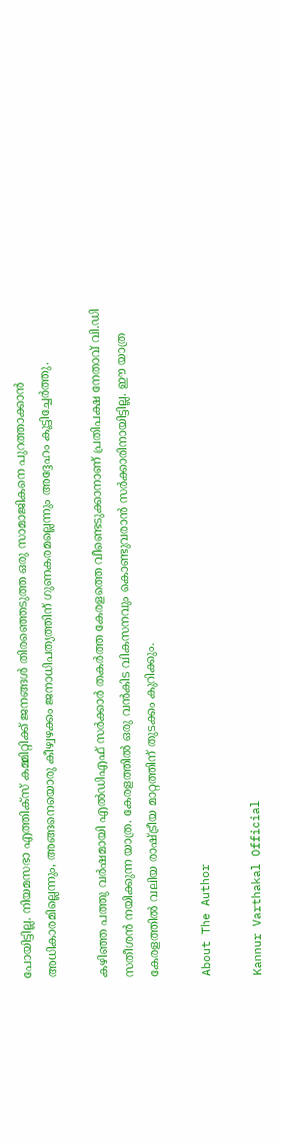പോയിട്ടില്ല. നിയമസഭാ എത്തിക്സ് കമ്മിറ്റിക്ക് ജനങ്ങള്‍ തിരഞ്ഞെടുത്ത ഒരു സാമാജികനെ പുറത്താക്കാന്‍ അധികാരമില്ലെന്നും, അങ്ങനെയൊരു കീഴ്വഴക്കം ജനാധിപത്യത്തിന് ഗുണകരമല്ലെന്നും അദ്ദേഹം കൂട്ടിച്ചേര്‍ത്തു.

കഴിഞ്ഞ പത്തു വര്‍ഷമായി എല്‍ഡിഎഫ് സര്‍ക്കാര്‍ തകര്‍ത്ത കേരളത്തെ വീണ്ടെടുക്കാനാണ് പ്രതിപക്ഷ നേതാവ് വി.ഡി സതീശന്‍ നയിക്കുന്ന യാത്ര. കേരളത്തില്‍ ഒരു വന്‍കിട വികസനവും കൊണ്ടുവരാന്‍ സര്‍ക്കാരിനായിട്ടില്ല. ഈ യാത്ര കേരളത്തില്‍ വലിയ രാഷ്ട്രീയ മാറ്റത്തിന് തുടക്കം കുറിക്കും.

About The Author

Kannur Varthakal Official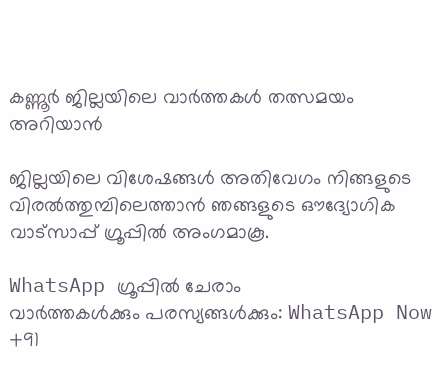കണ്ണൂർ ജില്ലയിലെ വാർത്തകൾ തത്സമയം അറിയാൻ

ജില്ലയിലെ വിശേഷങ്ങൾ അതിവേഗം നിങ്ങളുടെ വിരൽത്തുമ്പിലെത്താൻ ഞങ്ങളുടെ ഔദ്യോഗിക വാട്സാപ്പ് ഗ്രൂപ്പിൽ അംഗമാകൂ.

WhatsApp ഗ്രൂപ്പിൽ ചേരാം
വാർത്തകൾക്കും പരസ്യങ്ങൾക്കും: WhatsApp Now +91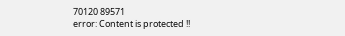70120 89571
error: Content is protected !!